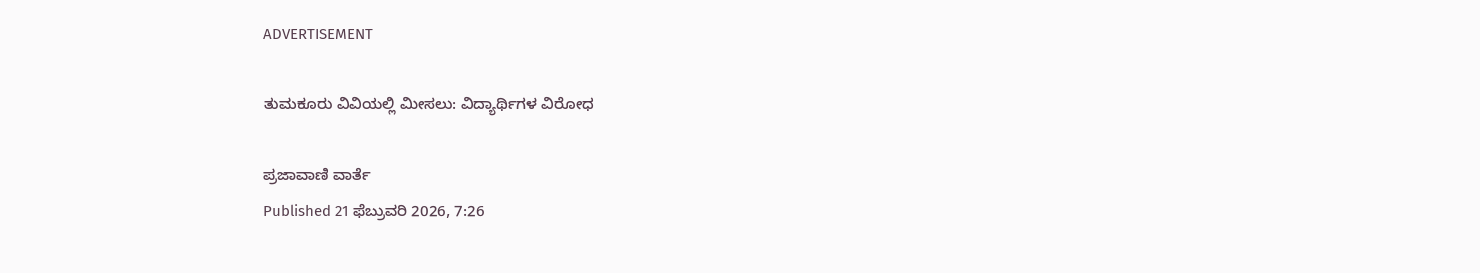ADVERTISEMENT

ತುಮಕೂರು ವಿವಿಯಲ್ಲಿ ಮೀಸಲು: ವಿದ್ಯಾರ್ಥಿಗಳ ವಿರೋಧ

ಪ್ರಜಾವಾಣಿ ವಾರ್ತೆ
Published 21 ಫೆಬ್ರುವರಿ 2026, 7:26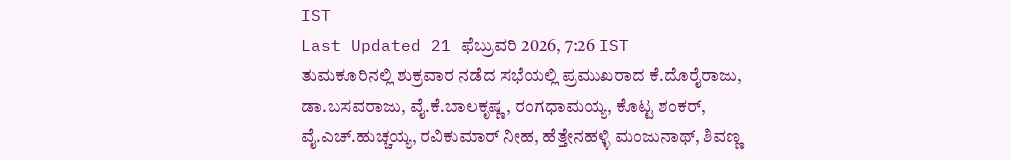IST
Last Updated 21 ಫೆಬ್ರುವರಿ 2026, 7:26 IST
ತುಮಕೂರಿನಲ್ಲಿ ಶುಕ್ರವಾರ ನಡೆದ ಸಭೆಯಲ್ಲಿ ಪ್ರಮುಖರಾದ ಕೆ.ದೊರೈರಾಜು, ಡಾ.ಬಸವರಾಜು, ವೈ.ಕೆ.ಬಾಲಕೃಷ್ಣ, ರಂಗಧಾಮಯ್ಯ, ಕೊಟ್ಟ ಶಂಕರ್, ವೈ.ಎಚ್.ಹುಚ್ಚಯ್ಯ, ರವಿಕುಮಾರ್ ನೀಹ, ಹೆತ್ತೇನಹಳ್ಳಿ ಮಂಜುನಾಥ್, ಶಿವಣ್ಣ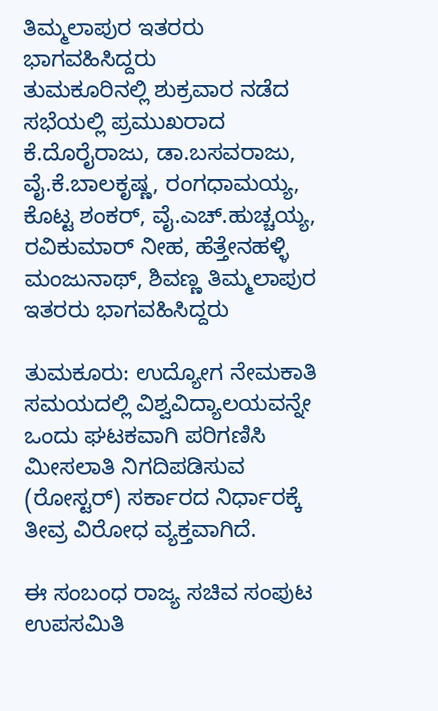ತಿಮ್ಮಲಾಪುರ ಇತರರು ಭಾಗವಹಿಸಿದ್ದರು
ತುಮಕೂರಿನಲ್ಲಿ ಶುಕ್ರವಾರ ನಡೆದ ಸಭೆಯಲ್ಲಿ ಪ್ರಮುಖರಾದ ಕೆ.ದೊರೈರಾಜು, ಡಾ.ಬಸವರಾಜು, ವೈ.ಕೆ.ಬಾಲಕೃಷ್ಣ, ರಂಗಧಾಮಯ್ಯ, ಕೊಟ್ಟ ಶಂಕರ್, ವೈ.ಎಚ್.ಹುಚ್ಚಯ್ಯ, ರವಿಕುಮಾರ್ ನೀಹ, ಹೆತ್ತೇನಹಳ್ಳಿ ಮಂಜುನಾಥ್, ಶಿವಣ್ಣ ತಿಮ್ಮಲಾಪುರ ಇತರರು ಭಾಗವಹಿಸಿದ್ದರು

ತುಮಕೂರು: ಉದ್ಯೋಗ ನೇಮಕಾತಿ ಸಮಯದಲ್ಲಿ ವಿಶ್ವವಿದ್ಯಾಲಯವನ್ನೇ ಒಂದು ಘಟಕವಾಗಿ ಪರಿಗಣಿಸಿ ಮೀಸಲಾತಿ ನಿಗದಿಪಡಿಸುವ (ರೋಸ್ಟರ್) ಸರ್ಕಾರದ ನಿರ್ಧಾರಕ್ಕೆ ತೀವ್ರ ವಿರೋಧ ವ್ಯಕ್ತವಾಗಿದೆ.

ಈ ಸಂಬಂಧ ರಾಜ್ಯ ಸಚಿವ ಸಂಪುಟ ಉಪಸಮಿತಿ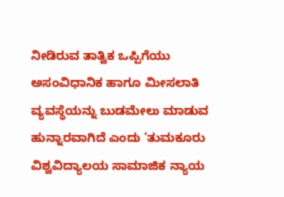ನೀಡಿರುವ ತಾತ್ವಿಕ ಒಪ್ಪಿಗೆಯು ಅಸಂವಿಧಾನಿಕ ಹಾಗೂ ಮೀಸಲಾತಿ ವ್ಯವಸ್ಥೆಯನ್ನು ಬುಡಮೇಲು ಮಾಡುವ ಹುನ್ನಾರವಾಗಿದೆ ಎಂದು ‘ತುಮಕೂರು ವಿಶ್ವವಿದ್ಯಾಲಯ ಸಾಮಾಜಿಕ ನ್ಯಾಯ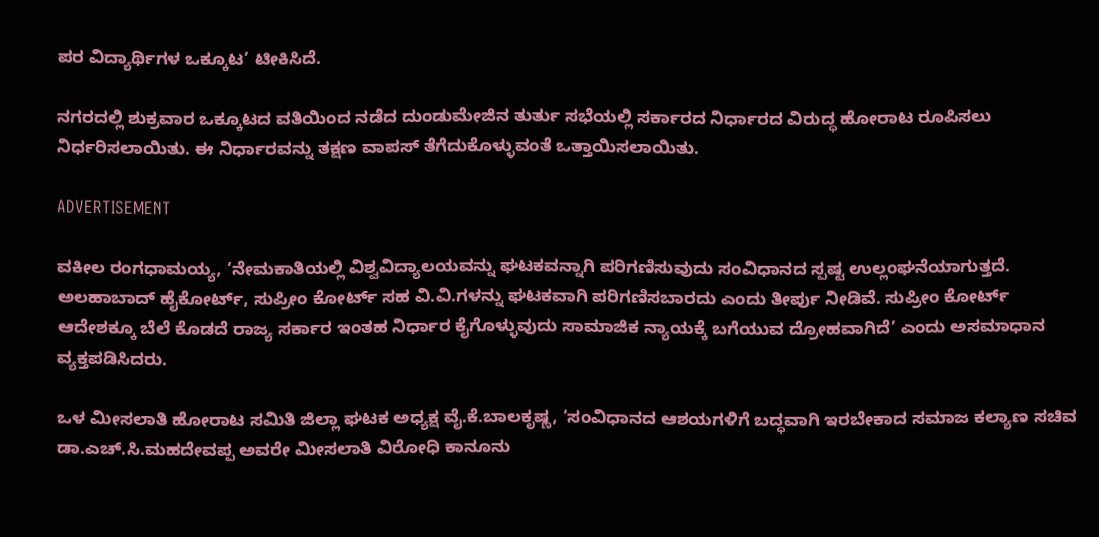ಪರ ವಿದ್ಯಾರ್ಥಿಗಳ ಒಕ್ಕೂಟ’ ಟೀಕಿಸಿದೆ.

ನಗರದಲ್ಲಿ ಶುಕ್ರವಾರ ಒಕ್ಕೂಟದ ವತಿಯಿಂದ ನಡೆದ ದುಂಡುಮೇಜಿನ ತುರ್ತು ಸಭೆಯಲ್ಲಿ ಸರ್ಕಾರದ ನಿರ್ಧಾರದ ವಿರುದ್ಧ ಹೋರಾಟ ರೂಪಿಸಲು ನಿರ್ಧರಿಸಲಾಯಿತು. ಈ ನಿರ್ಧಾರವನ್ನು ತಕ್ಷಣ ವಾಪಸ್ ತೆಗೆದುಕೊಳ್ಳುವಂತೆ ಒತ್ತಾಯಿಸಲಾಯಿತು.

ADVERTISEMENT

ವಕೀಲ ರಂಗಧಾಮಯ್ಯ, ‘ನೇಮಕಾತಿಯಲ್ಲಿ ವಿಶ್ವವಿದ್ಯಾಲಯವನ್ನು ಘಟಕವನ್ನಾಗಿ ಪರಿಗಣಿಸುವುದು ಸಂವಿಧಾನದ ಸ್ಪಷ್ಟ ಉಲ್ಲಂಘನೆಯಾಗುತ್ತದೆ. ಅಲಹಾಬಾದ್ ಹೈಕೋರ್ಟ್, ಸುಪ್ರೀಂ ಕೋರ್ಟ್ ಸಹ ವಿ.ವಿ.ಗಳನ್ನು ಘಟಕವಾಗಿ ಪರಿಗಣಿಸಬಾರದು ಎಂದು ತೀರ್ಪು ನೀಡಿವೆ. ಸುಪ್ರೀಂ ಕೋರ್ಟ್ ಆದೇಶಕ್ಕೂ ಬೆಲೆ ಕೊಡದೆ ರಾಜ್ಯ ಸರ್ಕಾರ ಇಂತಹ ನಿರ್ಧಾರ ಕೈಗೊಳ್ಳುವುದು ಸಾಮಾಜಿಕ ನ್ಯಾಯಕ್ಕೆ ಬಗೆಯುವ ದ್ರೋಹವಾಗಿದೆ’ ಎಂದು ಅಸಮಾಧಾನ ವ್ಯಕ್ತಪಡಿಸಿದರು.

ಒಳ ಮೀಸಲಾತಿ ಹೋರಾಟ ಸಮಿತಿ ಜಿಲ್ಲಾ ಘಟಕ ಅಧ್ಯಕ್ಷ ವೈ.ಕೆ.ಬಾಲಕೃಷ್ಣ, ‘ಸಂವಿಧಾನದ ಆಶಯಗಳಿಗೆ ಬದ್ಧವಾಗಿ ಇರಬೇಕಾದ ಸಮಾಜ ಕಲ್ಯಾಣ ಸಚಿವ ಡಾ.ಎಚ್.ಸಿ.ಮಹದೇವಪ್ಪ ಅವರೇ ಮೀಸಲಾತಿ ವಿರೋಧಿ ಕಾನೂನು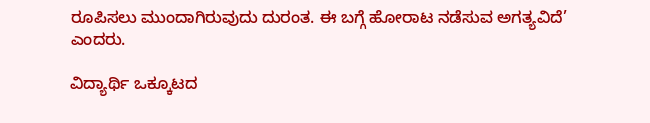ರೂಪಿಸಲು ಮುಂದಾಗಿರುವುದು ದುರಂತ. ಈ ಬಗ್ಗೆ ಹೋರಾಟ ನಡೆಸುವ ಅಗತ್ಯವಿದೆ’ ಎಂದರು.

ವಿದ್ಯಾರ್ಥಿ ಒಕ್ಕೂಟದ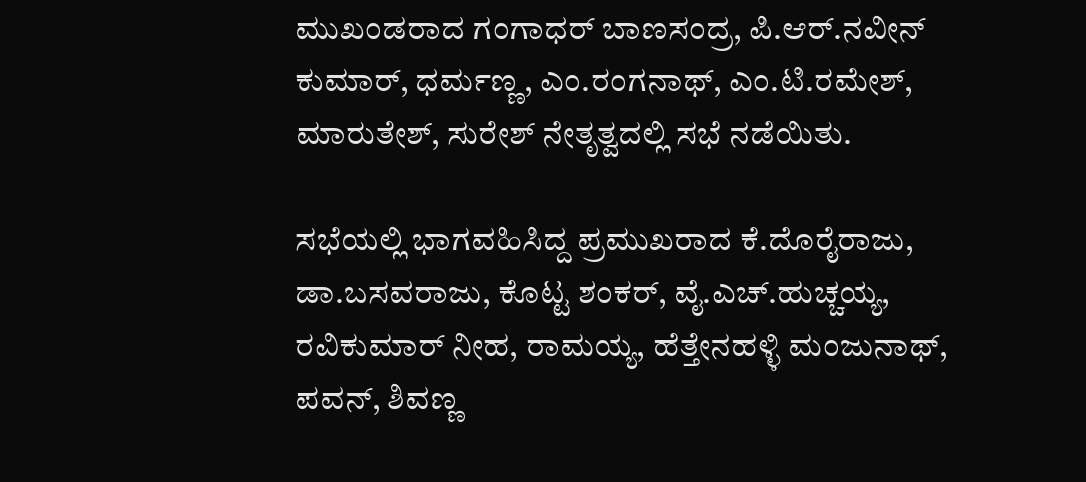ಮುಖಂಡರಾದ ಗಂಗಾಧರ್ ಬಾಣಸಂದ್ರ, ಪಿ.ಆರ್.ನವೀನ್ ಕುಮಾರ್, ಧರ್ಮಣ್ಣ, ಎಂ.ರಂಗನಾಥ್, ಎಂ.ಟಿ.ರಮೇಶ್, ಮಾರುತೇಶ್, ಸುರೇಶ್ ನೇತೃತ್ವದಲ್ಲಿ ಸಭೆ ನಡೆಯಿತು.

ಸಭೆಯಲ್ಲಿ ಭಾಗವಹಿಸಿದ್ದ ಪ್ರಮುಖರಾದ ಕೆ.ದೊರೈರಾಜು, ಡಾ.ಬಸವರಾಜು, ಕೊಟ್ಟ ಶಂಕರ್, ವೈ.ಎಚ್.ಹುಚ್ಚಯ್ಯ, ರವಿಕುಮಾರ್ ನೀಹ, ರಾಮಯ್ಯ, ಹೆತ್ತೇನಹಳ್ಳಿ ಮಂಜುನಾಥ್, ಪವನ್, ಶಿವಣ್ಣ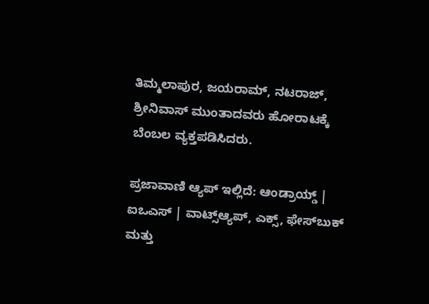ತಿಮ್ಮಲಾಪುರ, ಜಯರಾಮ್, ನಟರಾಜ್, ಶ್ರೀನಿವಾಸ್ ಮುಂತಾದವರು ಹೋರಾಟಕ್ಕೆ ಬೆಂಬಲ ವ್ಯಕ್ತಪಡಿಸಿದರು.

ಪ್ರಜಾವಾಣಿ ಆ್ಯಪ್ ಇಲ್ಲಿದೆ: ಆಂಡ್ರಾಯ್ಡ್ | ಐಒಎಸ್ | ವಾಟ್ಸ್ಆ್ಯಪ್, ಎಕ್ಸ್, ಫೇಸ್‌ಬುಕ್ ಮತ್ತು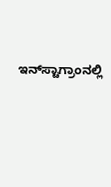ಇನ್‌ಸ್ಟಾಗ್ರಾಂನಲ್ಲಿ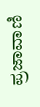ಪ್ರಜಾವಾಣಿ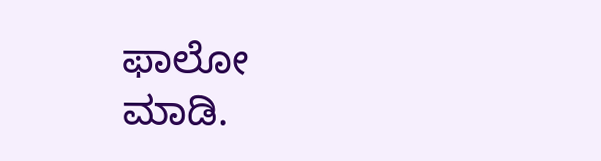ಫಾಲೋ ಮಾಡಿ.